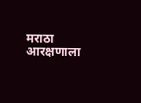मराठा आरक्षणाला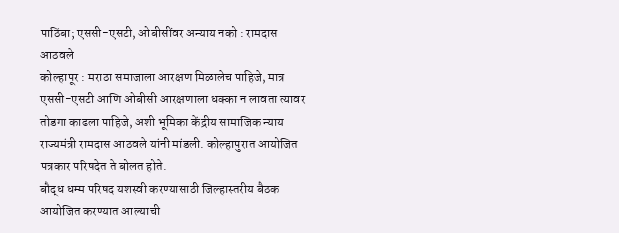पाठिंबा; एससी-एसटी, ओबीसींवर अन्याय नको : रामदास आठवले
कोल्हापूर : मराठा समाजाला आरक्षण मिळालेच पाहिजे, मात्र एससी-एसटी आणि ओबीसी आरक्षणाला धक्का न लावता त्यावर तोडगा काढला पाहिजे, अशी भूमिका केंद्रीय सामाजिक न्याय राज्यमंत्री रामदास आठवले यांनी मांडली. कोल्हापुरात आयोजित पत्रकार परिषदेत ते बोलत होते.
बौद्ध धम्म परिषद यशस्वी करण्यासाठी जिल्हास्तरीय बैठक आयोजित करण्यात आल्याची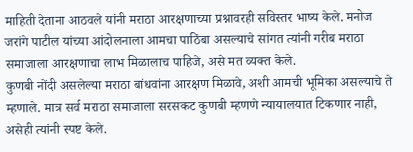माहिती देताना आठवले यांनी मराठा आरक्षणाच्या प्रश्नावरही सविस्तर भाष्य केले. मनोज जरांगे पाटील यांच्या आंदोलनाला आमचा पाठिंबा असल्याचे सांगत त्यांनी गरीब मराठा समाजाला आरक्षणाचा लाभ मिळालाच पाहिजे, असे मत व्यक्त केले.
कुणबी नोंदी असलेल्या मराठा बांधवांना आरक्षण मिळावे, अशी आमची भूमिका असल्याचे ते म्हणाले. मात्र सर्व मराठा समाजाला सरसकट कुणबी म्हणणे न्यायालयात टिकणार नाही, असेही त्यांनी स्पष्ट केले.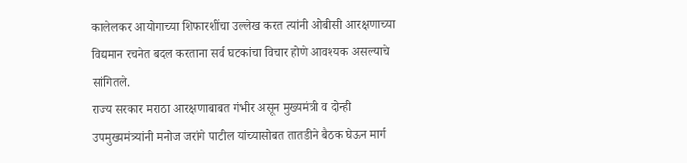कालेलकर आयोगाच्या शिफारशींचा उल्लेख करत त्यांनी ओबीसी आरक्षणाच्या विद्यमान रचनेत बदल करताना सर्व घटकांचा विचार होणे आवश्यक असल्याचे सांगितले.
राज्य सरकार मराठा आरक्षणाबाबत गंभीर असून मुख्यमंत्री व दोन्ही उपमुख्यमंत्र्यांनी मनोज जरांगे पाटील यांच्यासोबत तातडीने बैठक घेऊन मार्ग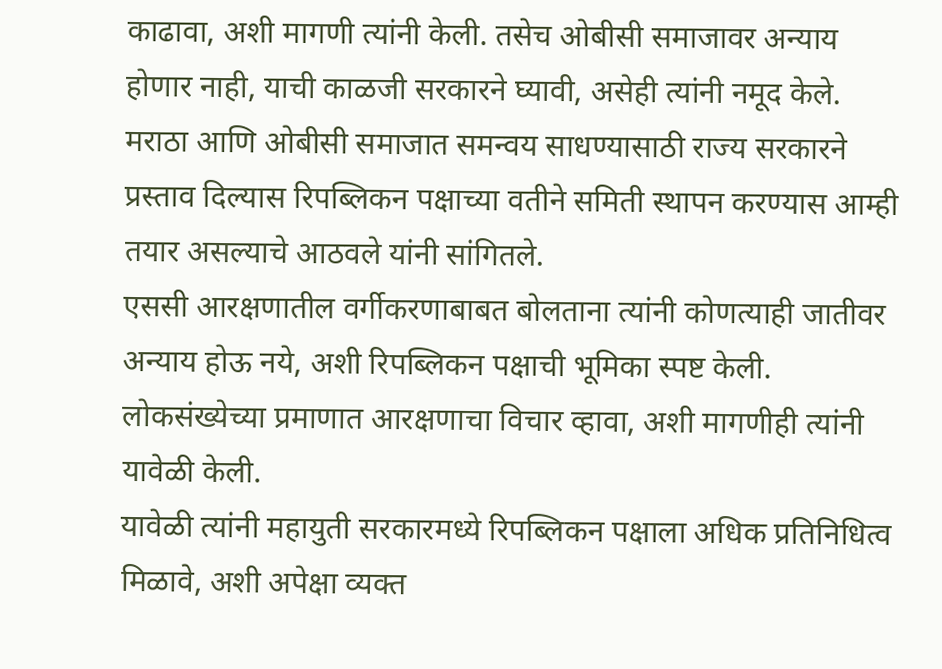काढावा, अशी मागणी त्यांनी केली. तसेच ओबीसी समाजावर अन्याय होणार नाही, याची काळजी सरकारने घ्यावी, असेही त्यांनी नमूद केले.
मराठा आणि ओबीसी समाजात समन्वय साधण्यासाठी राज्य सरकारने प्रस्ताव दिल्यास रिपब्लिकन पक्षाच्या वतीने समिती स्थापन करण्यास आम्ही तयार असल्याचे आठवले यांनी सांगितले.
एससी आरक्षणातील वर्गीकरणाबाबत बोलताना त्यांनी कोणत्याही जातीवर अन्याय होऊ नये, अशी रिपब्लिकन पक्षाची भूमिका स्पष्ट केली. लोकसंख्येच्या प्रमाणात आरक्षणाचा विचार व्हावा, अशी मागणीही त्यांनी यावेळी केली.
यावेळी त्यांनी महायुती सरकारमध्ये रिपब्लिकन पक्षाला अधिक प्रतिनिधित्व मिळावे, अशी अपेक्षा व्यक्त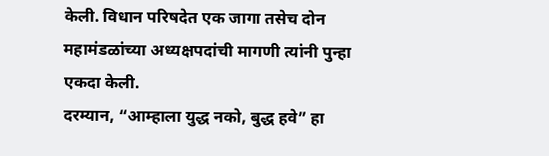केली. विधान परिषदेत एक जागा तसेच दोन महामंडळांच्या अध्यक्षपदांची मागणी त्यांनी पुन्हा एकदा केली.
दरम्यान, “आम्हाला युद्ध नको, बुद्ध हवे” हा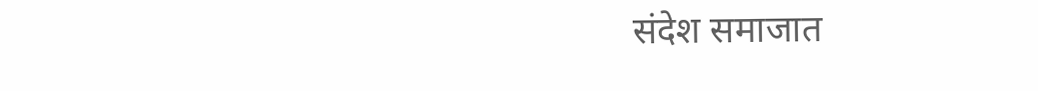संदेश समाजात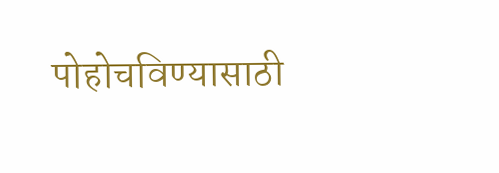पोहोचविण्यासाठी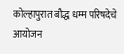कोल्हापुरात बौद्ध धम्म परिषदेचे आयोजन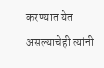करण्यात येत असल्याचेही त्यांनी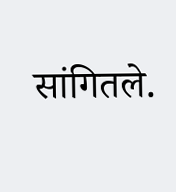सांगितले.